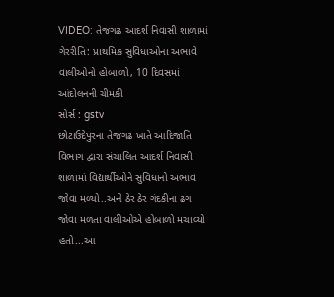VIDEO: તેજગઢ આદર્શ નિવાસી શાળામાં ગેરરીતિ: પ્રાથમિક સુવિધાઓના અભાવે વાલીઓનો હોબાળો, 10 દિવસમાં આંદોલનની ચીમકી
સોર્સ : gstv
છોટાઉદેપુરના તેજગઢ ખાતે આદિજાતિ વિભાગ દ્વારા સંચાલિત આદર્શ નિવાસી શાળામાં વિદ્યાર્થીઓને સુવિધાનો અભાવ જોવા મળ્યો..અને ઠેર ઠેર ગંદકીના ઢગ જોવા મળતા વાલીઓએ હોબાળો મચાવ્યો હતો...આ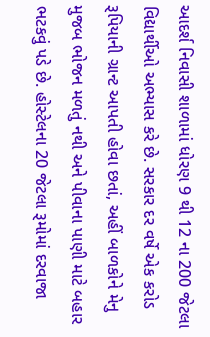આદર્શ નિવાસી શાળામાં ધોરણ 9 થી 12 ના 200 જેટલા વિદ્યાર્થીઓ અભ્યાસ કરે છે. સરકાર દર વર્ષે એક કરોડ રૂપિયાની ગ્રાન્ટ આપતી હોવા છતાં, અહીં બાળકોને મેનુ મુજબ ભોજન મળતું નથી અને પીવાના પાણી માટે બહાર ભટકવું પડે છે. હોસ્ટેલના 20 જેટલા રૂમોમાં દરવાજા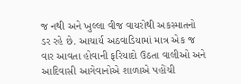જ નથી અને ખુલ્લા વીજ વાયરોથી અકસ્માતનો ડર રહે છે. આચાર્ય અઠવાડિયામાં માત્ર એક જ વાર આવતા હોવાની ફરિયાદો ઉઠતા વાલીઓ અને આદિવાસી આગેવાનોએ શાળાએ પહોંચી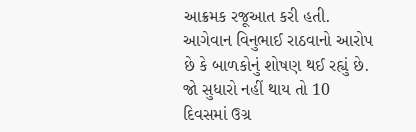આક્રમક રજૂઆત કરી હતી. આગેવાન વિનુભાઈ રાઠવાનો આરોપ છે કે બાળકોનું શોષણ થઈ રહ્યું છે. જો સુધારો નહીં થાય તો 10 દિવસમાં ઉગ્ર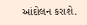આંદોલન કરાશે.